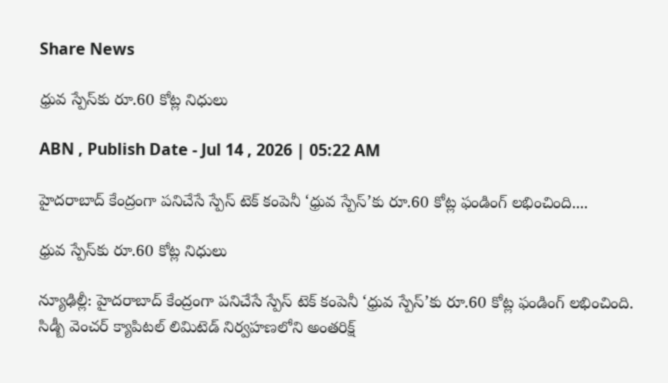Share News

ధ్రువ స్పేస్‌కు రూ.60 కోట్ల నిధులు

ABN , Publish Date - Jul 14 , 2026 | 05:22 AM

హైదరాబాద్‌ కేంద్రంగా పనిచేసే స్పేస్‌ టెక్‌ కంపెనీ ‘ధ్రువ స్పేస్‌’కు రూ.60 కోట్ల ఫండింగ్‌ లభించింది....

ధ్రువ స్పేస్‌కు రూ.60 కోట్ల నిధులు

న్యూఢిల్లీ: హైదరాబాద్‌ కేంద్రంగా పనిచేసే స్పేస్‌ టెక్‌ కంపెనీ ‘ధ్రువ స్పేస్‌’కు రూ.60 కోట్ల ఫండింగ్‌ లభించింది. సిడ్బీ వెంచర్‌ క్యాపిటల్‌ లిమిటెడ్‌ నిర్వహణలోని అంతరిక్ష్‌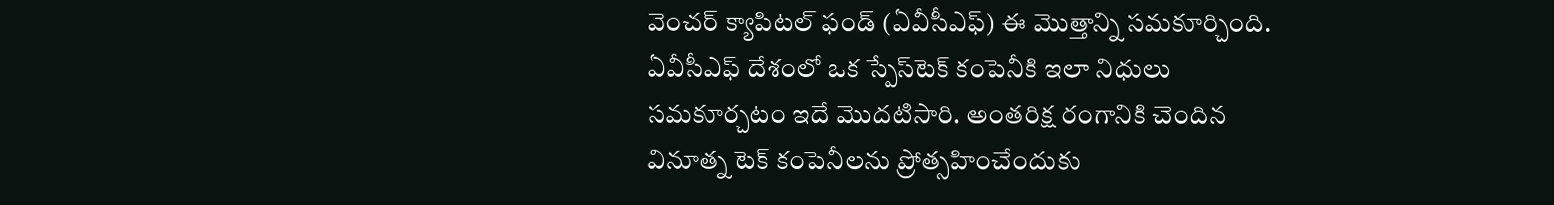వెంచర్‌ క్యాపిటల్‌ ఫండ్‌ (ఏవీసీఎఫ్‌) ఈ మొత్తాన్ని సమకూర్చింది. ఏవీసీఎఫ్‌ దేశంలో ఒక స్పేస్‌టెక్‌ కంపెనీకి ఇలా నిధులు సమకూర్చటం ఇదే మొదటిసారి. అంతరిక్ష రంగానికి చెందిన వినూత్న టెక్‌ కంపెనీలను ప్రోత్సహించేందుకు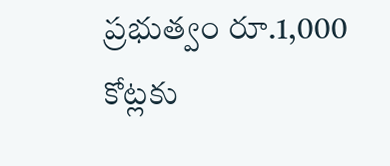ప్రభుత్వం రూ.1,000 కోట్లకు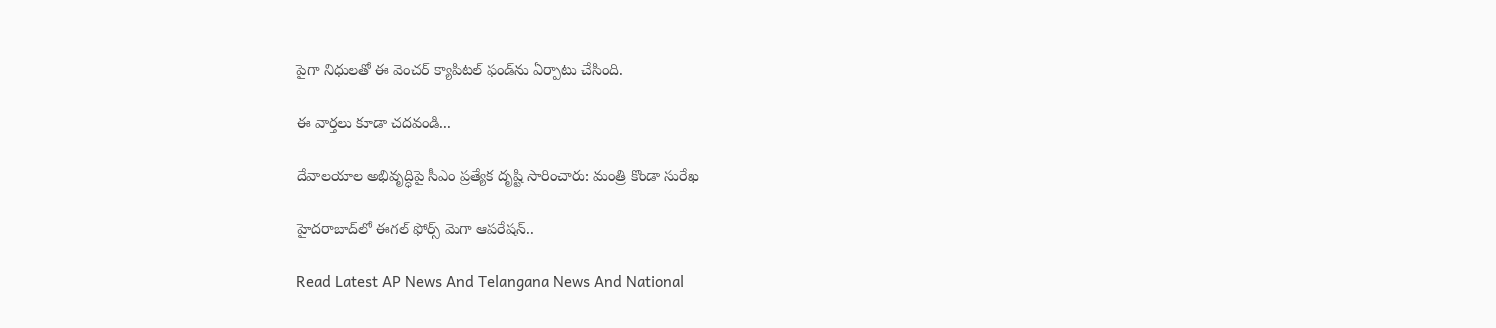పైగా నిధులతో ఈ వెంచర్‌ క్యాపిటల్‌ ఫండ్‌ను ఏర్పాటు చేసింది.

ఈ వార్తలు కూడా చదవండి...

దేవాలయాల అభివృద్ధిపై సీఎం ప్రత్యేక దృష్టి సారించారు: మంత్రి కొండా సురేఖ

హైదరాబాద్‌లో ఈగల్ ఫోర్స్ మెగా ఆపరేషన్..

Read Latest AP News And Telangana News And National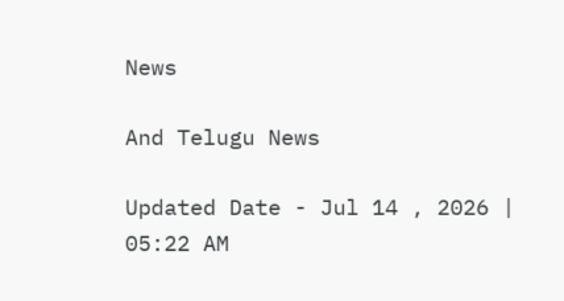News

And Telugu News

Updated Date - Jul 14 , 2026 | 05:22 AM